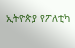ኢትዮጵያ የፖለቲካ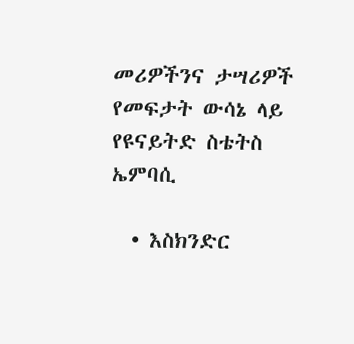መሪዎችንና ታሣሪዎች የመፍታት ውሳኔ ላይ የዩናይትድ ስቴትስ ኤምባሲ

  • እስክንድር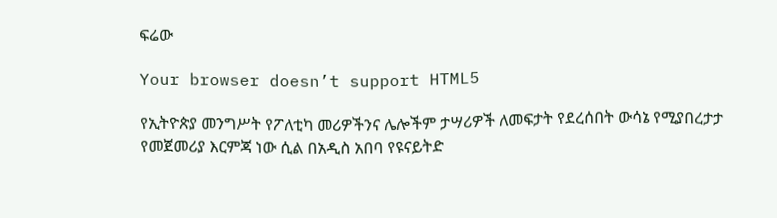ፍሬው

Your browser doesn’t support HTML5

የኢትዮጵያ መንግሥት የፖለቲካ መሪዎችንና ሌሎችም ታሣሪዎች ለመፍታት የደረሰበት ውሳኔ የሚያበረታታ የመጀመሪያ እርምጃ ነው ሲል በአዲስ አበባ የዩናይትድ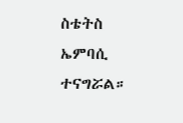ስቴትስ ኤምባሲ ተናግሯል።